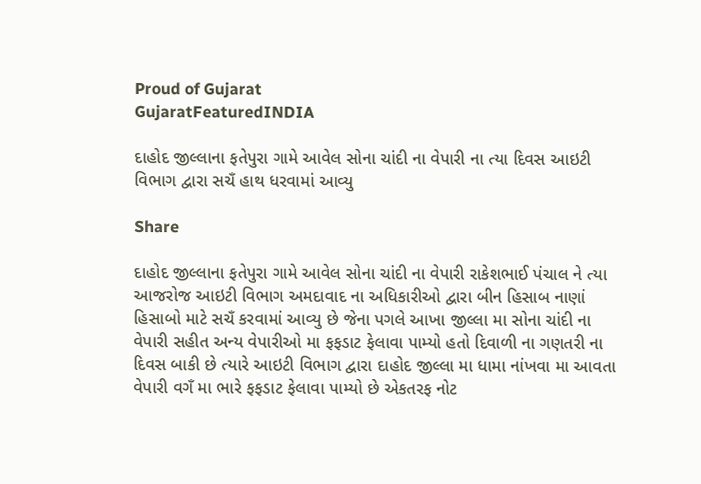Proud of Gujarat
GujaratFeaturedINDIA

દાહોદ જીલ્લાના ફતેપુરા ગામે આવેલ સોના ચાંદી ના વેપારી ના ત્યા દિવસ આઇટી વિભાગ દ્વારા સચઁ હાથ ધરવામાં આવ્યુ

Share

દાહોદ જીલ્લાના ફતેપુરા ગામે આવેલ સોના ચાંદી ના વેપારી રાકેશભાઈ પંચાલ ને ત્યા આજરોજ આઇટી વિભાગ અમદાવાદ ના અધિકારીઓ દ્વારા બીન હિસાબ નાણાં હિસાબો માટે સચઁ કરવામાં આવ્યુ છે જેના પગલે આખા જીલ્લા મા સોના ચાંદી ના વેપારી સહીત અન્ય વેપારીઓ મા ફફડાટ ફેલાવા પામ્યો હતો દિવાળી ના ગણતરી ના દિવસ બાકી છે ત્યારે આઇટી વિભાગ દ્વારા દાહોદ જીલ્લા મા ધામા નાંખવા મા આવતા વેપારી વગઁ મા ભારે ફફડાટ ફેલાવા પામ્યો છે એકતરફ નોટ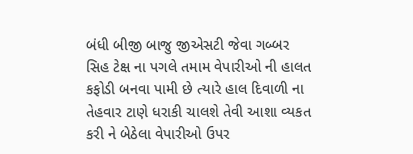બંધી બીજી બાજુ જીએસટી જેવા ગબ્બર સિહ ટેક્ષ ના પગલે તમામ વેપારીઓ ની હાલત કફોડી બનવા પામી છે ત્યારે હાલ દિવાળી ના તેહવાર ટાણે ધરાકી ચાલશે તેવી આશા વ્યકત કરી ને બેઠેલા વેપારીઓ ઉપર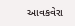આવકવેરા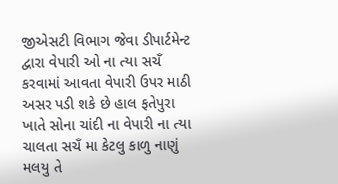જીએસટી વિભાગ જેવા ડીપાર્ટમેન્ટ દ્વારા વેપારી ઓ ના ત્યા સચઁ કરવામાં આવતા વેપારી ઉપર માઠી અસર પડી શકે છે હાલ ફતેપુરા ખાતે સોના ચાંદી ના વેપારી ના ત્યા ચાલતા સચઁ મા કેટલુ કાળુ નાણું મલયુ તે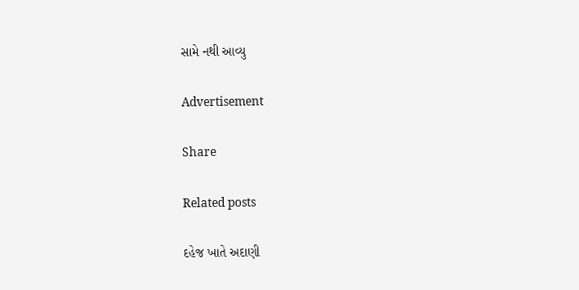સામે નથી આવ્યુ

Advertisement

Share

Related posts

દહેજ ખાતે અદાણી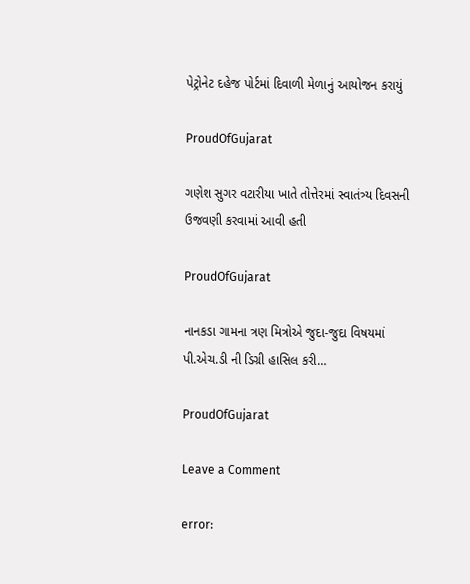પેટ્રોનેટ દહેજ પોર્ટમાં દિવાળી મેળાનું આયોજન કરાયું

ProudOfGujarat

ગણેશ સુગર વટારીયા ખાતે તોત્તેરમાં સ્વાતંત્ર્ય દિવસની ઉજવણી કરવામાં આવી હતી

ProudOfGujarat

નાનકડા ગામના ત્રણ મિત્રોએ જુદા-જુદા વિષયમાં પી.એચ.ડી ની ડિગ્રી હાસિલ કરી…

ProudOfGujarat

Leave a Comment

error: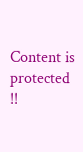Content is protected !!